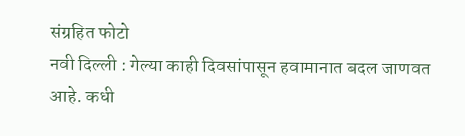संग्रहित फोटो
नवी दिल्ली : गेल्या काही दिवसांपासून हवामानात बदल जाणवत आहे. कधी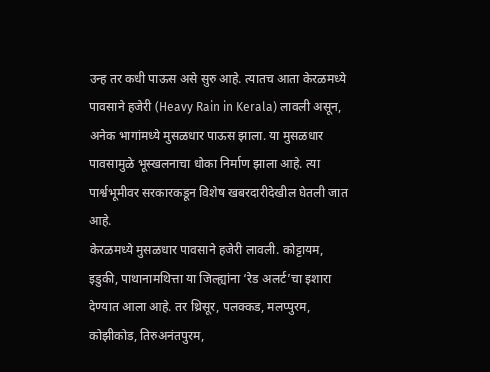उन्ह तर कधी पाऊस असे सुरु आहे. त्यातच आता केरळमध्ये पावसाने हजेरी (Heavy Rain in Kerala) लावली असून, अनेक भागांमध्ये मुसळधार पाऊस झाला. या मुसळधार पावसामुळे भूस्खलनाचा धोका निर्माण झाला आहे. त्या पार्श्वभूमीवर सरकारकडून विशेष खबरदारीदेखील घेतली जात आहे.
केरळमध्ये मुसळधार पावसाने हजेरी लावली. कोट्टायम, इडुकी, पाथानामथित्ता या जिल्ह्यांना ‘रेड अलर्ट’चा इशारा देण्यात आला आहे. तर थ्रिसूर, पलक्कड, मलप्पुरम, कोझीकोड, तिरुअनंतपुरम,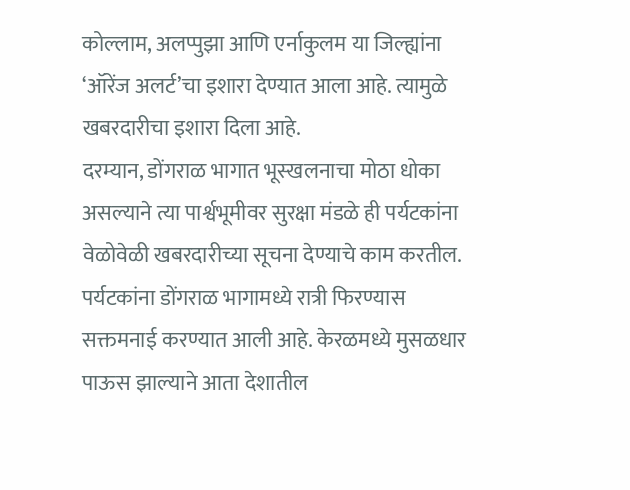कोल्लाम, अलप्पुझा आणि एर्नाकुलम या जिल्ह्यांना ‘ऑरेंज अलर्ट’चा इशारा देण्यात आला आहे. त्यामुळे खबरदारीचा इशारा दिला आहे.
दरम्यान, डोंगराळ भागात भूस्खलनाचा मोठा धोका असल्याने त्या पार्श्वभूमीवर सुरक्षा मंडळे ही पर्यटकांना वेळोवेळी खबरदारीच्या सूचना देण्याचे काम करतील. पर्यटकांना डोंगराळ भागामध्ये रात्री फिरण्यास सक्तमनाई करण्यात आली आहे. केरळमध्ये मुसळधार पाऊस झाल्याने आता देशातील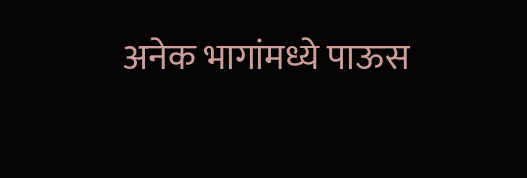अनेक भागांमध्ये पाऊस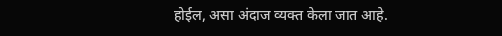होईल, असा अंदाज व्यक्त केला जात आहे.